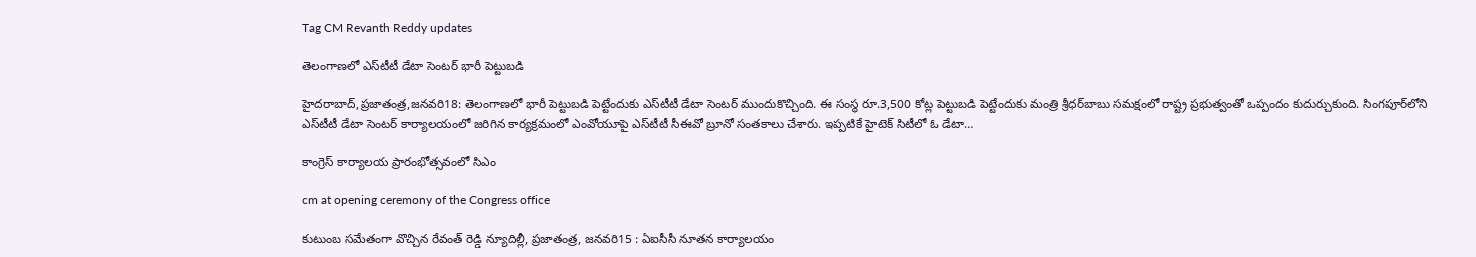Tag CM Revanth Reddy updates

తెలంగాణలో ఎస్‌టీటీ డేటా సెంటర్‌ ‌భారీ పెట్టుబడి

హైదరాబాద్‌,ప్రజాతంత్ర,జనవరి18: తెలంగాణలో భారీ పెట్టుబడి పెట్టేందుకు ఎస్‌టీటీ డేటా సెంటర్‌ ‌ముందుకొచ్చింది. ఈ సంస్థ రూ.3,500 కోట్ల పెట్టుబడి పెట్టేందుకు మంత్రి శ్రీధర్‌బాబు సమక్షంలో రాష్ట్ర ప్రభుత్వంతో ఒప్పందం కుదుర్చుకుంది. సింగపూర్‌లోని ఎస్‌టీటీ డేటా సెంటర్‌ ‌కార్యాలయంలో జరిగిన కార్యక్రమంలో ఎంవోయూపై ఎస్‌టీటీ సీఈవో బ్రూనో సంతకాలు చేశారు. ఇప్పటికే హైటెక్‌ ‌సిటీలో ఓ డేటా…

కాంగ్రెస్‌ ‌కార్యాలయ ప్రారంభోత్సవంలో సిఎం

cm at opening ceremony of the Congress office

కుటుంబ సమేతంగా వొచ్చిన రేవంత్‌ ‌రెడ్డి న్యూదిల్లీ, ప్ర‌జాతంత్ర‌, జనవరి15 : ఏఐసీసీ నూతన కార్యాలయం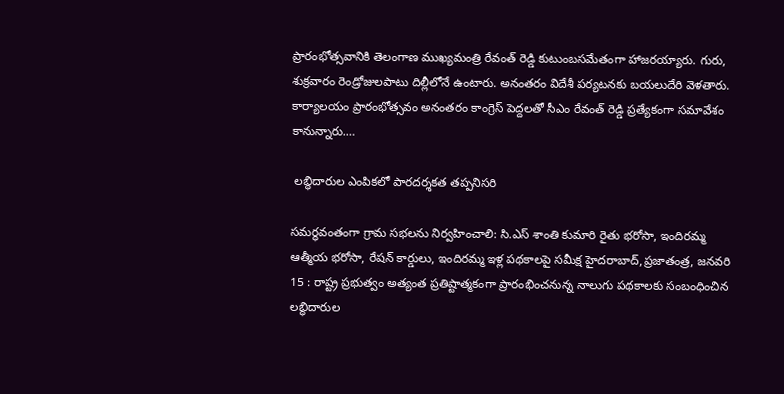ప్రారంభోత్సవానికి తెలంగాణ ముఖ్యమంత్రి రేవంత్‌ ‌రెడ్డి కుటుంబసమేతంగా హాజరయ్యారు. గురు, శుక్రవారం రెండ్రోజులపాటు దిల్లీలోనే ఉంటారు. అనంతరం విదేశీ పర్యటనకు బయలుదేరి వెళతారు. కార్యాలయం ప్రారంభోత్సవం అనంతరం కాంగ్రెస్‌ ‌పెద్దలతో సీఎం రేవంత్‌ ‌రెడ్డి ప్రత్యేకంగా సమావేశం కానున్నారు.…

 లబ్ధిదారుల ఎంపికలో పారదర్శకత త‌ప్ప‌నిస‌రి

సమర్థవంతంగా గ్రామ సభలను నిర్వ‌హించాలి: సి.ఎస్ శాంతి కుమారి రైతు భరోసా, ఇందిరమ్మ ఆత్మీయ భరోసా, రేషన్ కార్డులు, ఇందిరమ్మ ఇళ్ల పథకాలపై స‌మీక్ష‌ హైదరాబాద్,ప్రజాతంత్ర, జనవరి 15 : రాష్ట్ర ప్రభుత్వం అత్యంత ప్రతిష్టాత్మకంగా ప్రారంభించనున్న నాలుగు పథకాలకు సంబంధించిన లబ్ధిదారుల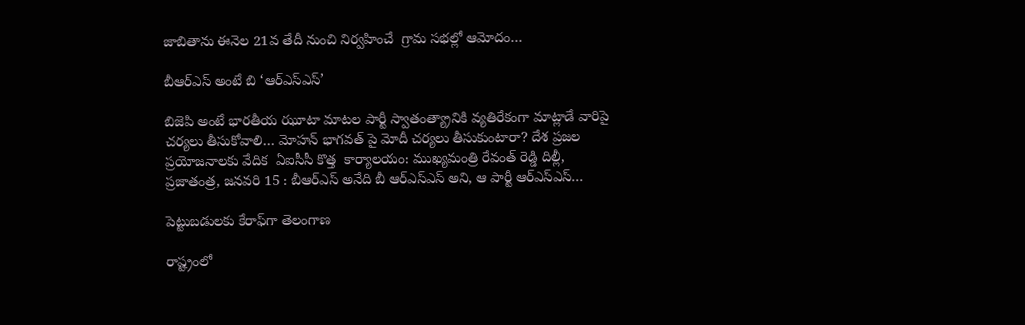జాబితాను ఈనెల 21వ తేదీ నుంచి నిర్వహించే  గ్రామ సభల్లో ఆమోదం…

బీఆర్ఎస్‌ అంటే బి ‘ఆర్ఎస్ఎస్’

బిజెపి అంటే భారతీయ ఝూటా మాటల పార్టీ స్వాతంత్య్రానికి వ్య‌తిరేకంగా మాట్లాడే వారిపై చ‌ర్య‌లు తీసుకోవాలి… మోహ‌న్ భాగ‌వ‌త్ పై మోదీ చ‌ర్య‌లు తీసుకుంటారా? దేశ ప్ర‌జ‌ల ప్ర‌యోజ‌నాల‌కు వేదిక  ఏఐసీసీ కొత్త  కార్యాల‌యం: ముఖ్య‌మంత్రి రేవంత్ రెడ్డి దిల్లీ, ప్ర‌జాతంత్ర, జ‌న‌వ‌రి 15 : బీఆర్ఎస్ అనేది బీ ఆర్ఎస్ఎస్ అని, ఆ పార్టీ ఆర్ఎస్ఎస్…

పెట్టుబ‌డుల‌కు కేరాఫ్‌గా తెలంగాణ‌

రాష్ట్రంలో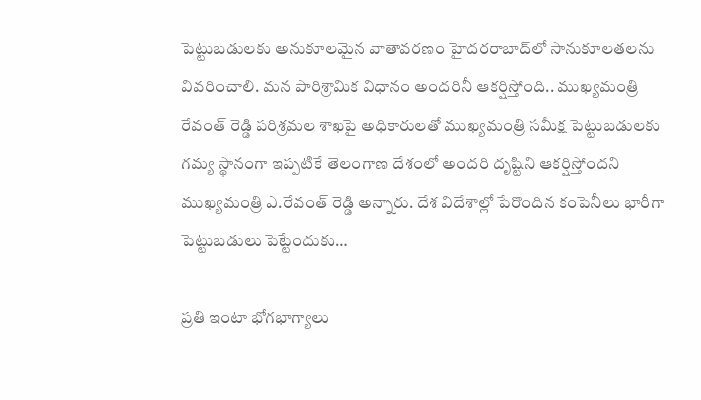పెట్టుబడుల‌కు అనుకూలమైన వాతావ‌ర‌ణం హైద‌ర‌రాబాద్‌లో సానుకూల‌త‌ల‌ను వివ‌రించాలి. మన‌ పారిశ్రామిక విధానం అందరినీ ఆకర్షిస్తోంది.. ముఖ్య‌మంత్రి రేవంత్ రెడ్డి పరిశ్రమల శాఖపై అధికారులతో ముఖ్యమంత్రి సమీక్ష పెట్టుబడులకు గమ్య స్థానంగా ఇప్పటికే తెలంగాణ దేశంలో అందరి దృష్టిని ఆకర్షిస్తోందని ముఖ్యమంత్రి ఎ.రేవంత్ రెడ్డి అన్నారు. దేశ విదేశాల్లో పేరొందిన కంపెనీలు భారీగా పెట్టుబడులు పెట్టేందుకు…

ప్రతి ఇంటా భోగభాగ్యాలు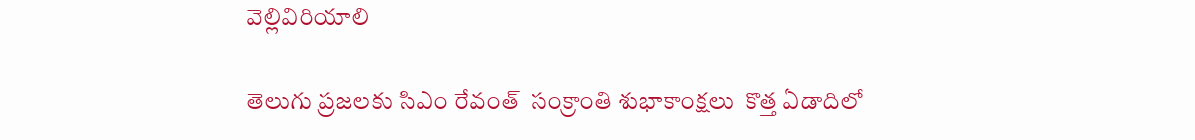వెల్లివిరియాలి

తెలుగు ప్రజలకు సిఎం రేవంత్  సంక్రాంతి శుభాకాంక్షలు  కొత్త ఏడాదిలో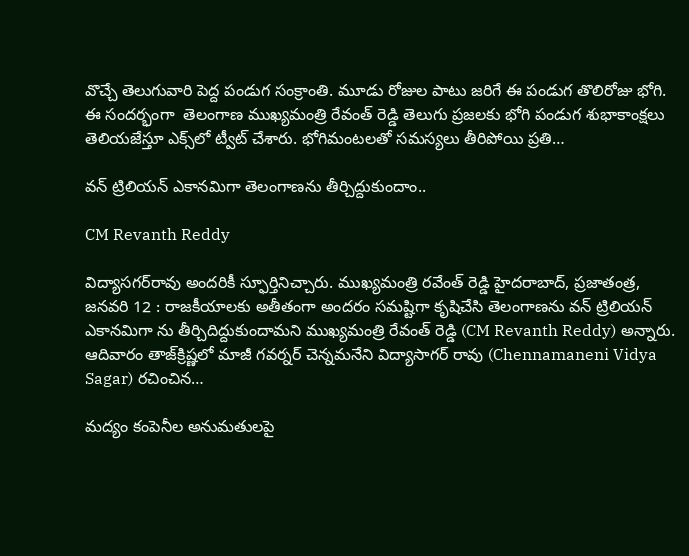వొచ్చే తెలుగువారి పెద్ద పండుగ సంక్రాంతి. మూడు రోజుల పాటు జరిగే ఈ పండుగ తొలిరోజు భోగి. ఈ సందర్భంగా  తెలంగాణ ముఖ్యమంత్రి రేవంత్‌ రెడ్డి తెలుగు ప్రజలకు భోగి పండుగ శుభాకాంక్షలు తెలియజేస్తూ ఎక్స్‌లో ట్వీట్‌ చేశారు. భోగిమంటలతో సమస్యలు తీరిపోయి ప్రతి…

వన్ ట్రిలియన్ ఎకానమిగా తెలంగాణను తీర్చిద్దుకుందాం..

CM Revanth Reddy

విద్యాస‌గ‌ర్‌రావు అంద‌రికీ స్ఫూర్తినిచ్చారు. ముఖ్యమంత్రి ర‌వేంత్ రెడ్డి హైద‌రాబాద్‌, ప్ర‌జాతంత్ర‌, జ‌న‌వ‌రి 12 : రాజ‌కీయాల‌కు అతీతంగా అంద‌రం స‌మష్టిగా కృషిచేసి తెలంగాణను వన్ ట్రిలియన్ ఎకానమిగా ను తీర్చిదిద్దుకుందామ‌ని ముఖ్య‌మంత్రి రేవంత్ రెడ్డి (CM Revanth Reddy) అన్నారు. ఆదివారం తాజ్‌క్రిష్ణ‌లో మాజీ గవర్నర్ చెన్నమనేని విద్యాసాగర్ రావు (Chennamaneni Vidya Sagar) రచించిన…

మద్యం కంపెనీల అనుమ‌తుల‌పై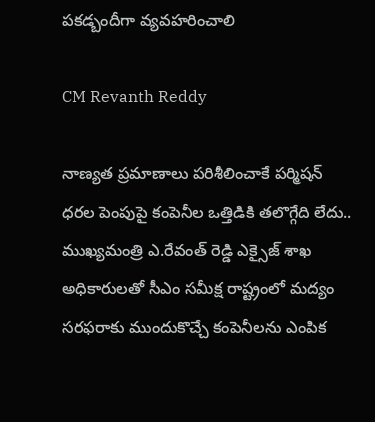ప‌క‌డ్బందీగా వ్య‌వ‌హ‌రించాలి

CM Revanth Reddy

నాణ్యత ప్రమాణాలు పరిశీలించాకే ప‌ర్మిష‌న్ ధ‌ర‌ల పెంపుపై కంపెనీల ఒత్తిడికి తలొగ్గేది లేదు.. ముఖ్యమంత్రి ఎ.రేవంత్ రెడ్డి ఎక్సైజ్ శాఖ అధికారులతో సీఎం సమీక్ష రాష్ట్రంలో మద్యం సరఫరాకు ముందుకొచ్చే కంపెనీలను ఎంపిక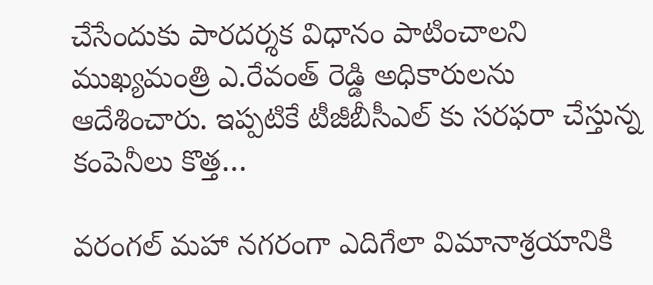చేసేందుకు పారదర్శక విధానం పాటించాలని ముఖ్యమంత్రి ఎ.రేవంత్ రెడ్డి అధికారులను ఆదేశించారు. ఇప్పటికే టీజీబీసీఎల్ కు సరఫరా చేస్తున్న కంపెనీలు కొత్త…

వ‌రంగ‌ల్ మ‌హా న‌గ‌రంగా ఎదిగేలా విమానాశ్ర‌యానికి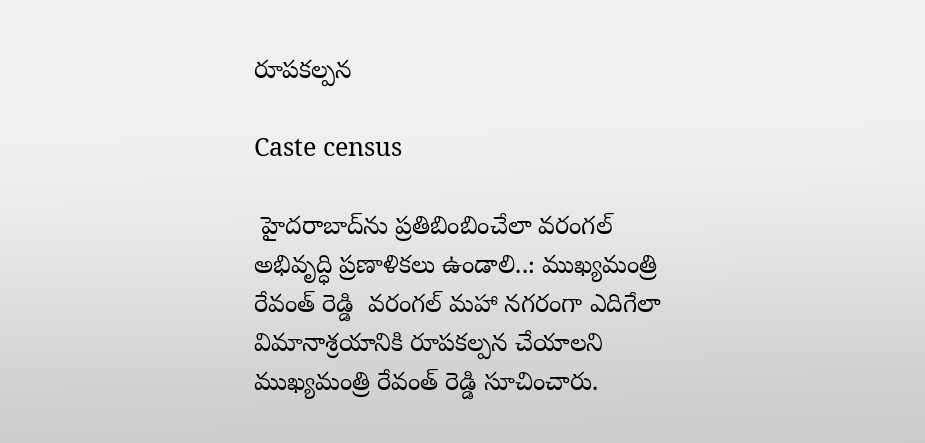రూప‌క‌ల్ప‌న‌

Caste census

 హైద‌రాబాద్‌ను ప్ర‌తిబింబించేలా వ‌రంగ‌ల్ అభివృద్ధి ప్ర‌ణాళిక‌లు ఉండాలి..: ముఖ్య‌మంత్రి రేవంత్ రెడ్డి  వ‌రంగ‌ల్ మ‌హా న‌గ‌రంగా ఎదిగేలా విమానాశ్ర‌యానికి రూప‌క‌ల్ప‌న చేయాల‌ని ముఖ్య‌మంత్రి రేవంత్ రెడ్డి సూచించారు.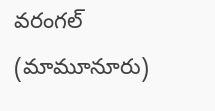వ‌రంగ‌ల్ (మామూనూరు)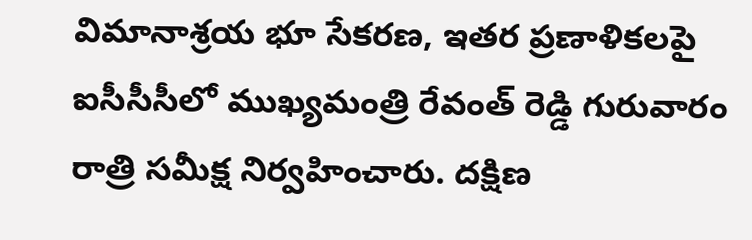విమానాశ్ర‌య భూ సేక‌ర‌ణ‌, ఇత‌ర ప్ర‌ణాళిక‌ల‌పై ఐసీసీసీలో ముఖ్య‌మంత్రి రేవంత్ రెడ్డి గురువారం రాత్రి స‌మీక్ష నిర్వ‌హించారు. ద‌క్షిణ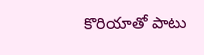కొరియాతో పాటు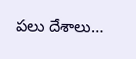ప‌లు దేశాలు…